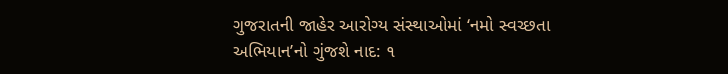ગુજરાતની જાહેર આરોગ્ય સંસ્થાઓમાં ‘નમો સ્વચ્છતા અભિયાન’નો ગુંજશે નાદ: ૧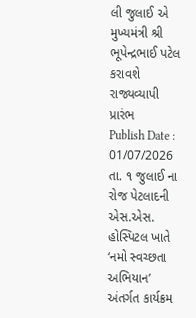લી જુલાઈ એ મુખ્યમંત્રી શ્રી ભૂપેન્દ્રભાઈ પટેલ કરાવશે રાજ્યવ્યાપી પ્રારંભ
Publish Date : 01/07/2026
તા. ૧ જુલાઈ ના રોજ પેટલાદની એસ.એસ. હોસ્પિટલ ખાતે ‘નમો સ્વચ્છતા અભિયાન’ અંતર્ગત કાર્યક્રમ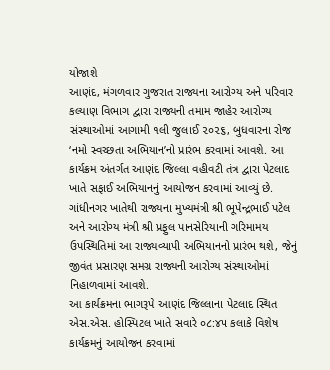યોજાશે
આણંદ, મંગળવાર ગુજરાત રાજ્યના આરોગ્ય અને પરિવાર કલ્યાણ વિભાગ દ્વારા રાજ્યની તમામ જાહેર આરોગ્ય સંસ્થાઓમાં આગામી ૧લી જુલાઈ ૨૦૨૬, બુધવારના રોજ ‘નમો સ્વચ્છતા અભિયાન’નો પ્રારંભ કરવામાં આવશે. આ કાર્યક્રમ અંતર્ગત આણંદ જિલ્લા વહીવટી તંત્ર દ્વારા પેટલાદ ખાતે સફાઈ અભિયાનનું આયોજન કરવામાં આવ્યું છે.
ગાંધીનગર ખાતેથી રાજ્યના મુખ્યમંત્રી શ્રી ભૂપેન્દ્રભાઈ પટેલ અને આરોગ્ય મંત્રી શ્રી પ્રફુલ પાનસેરિયાની ગરિમામય ઉપસ્થિતિમાં આ રાજ્યવ્યાપી અભિયાનનો પ્રારંભ થશે, જેનું જીવંત પ્રસારણ સમગ્ર રાજ્યની આરોગ્ય સંસ્થાઓમાં નિહાળવામાં આવશે.
આ કાર્યક્રમના ભાગરૂપે આણંદ જિલ્લાના પેટલાદ સ્થિત એસ.એસ. હોસ્પિટલ ખાતે સવારે ૦૮:૪૫ કલાકે વિશેષ કાર્યક્રમનું આયોજન કરવામાં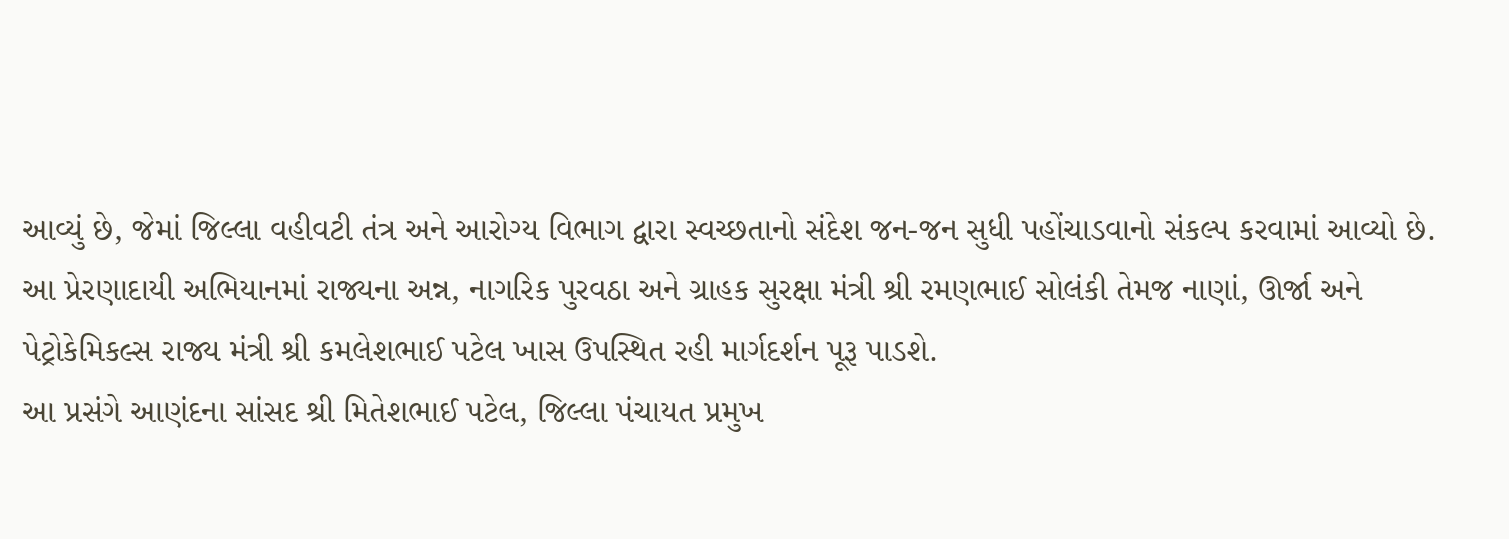આવ્યું છે, જેમાં જિલ્લા વહીવટી તંત્ર અને આરોગ્ય વિભાગ દ્વારા સ્વચ્છતાનો સંદેશ જન-જન સુધી પહોંચાડવાનો સંકલ્પ કરવામાં આવ્યો છે.
આ પ્રેરણાદાયી અભિયાનમાં રાજ્યના અન્ન, નાગરિક પુરવઠા અને ગ્રાહક સુરક્ષા મંત્રી શ્રી રમણભાઈ સોલંકી તેમજ નાણાં, ઊર્જા અને પેટ્રોકેમિકલ્સ રાજ્ય મંત્રી શ્રી કમલેશભાઈ પટેલ ખાસ ઉપસ્થિત રહી માર્ગદર્શન પૂરૂ પાડશે.
આ પ્રસંગે આણંદના સાંસદ શ્રી મિતેશભાઈ પટેલ, જિલ્લા પંચાયત પ્રમુખ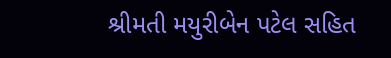શ્રીમતી મયુરીબેન પટેલ સહિત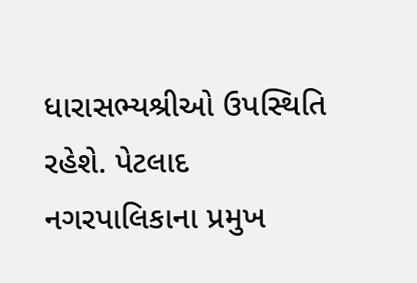ધારાસભ્યશ્રીઓ ઉપસ્થિતિ રહેશે. પેટલાદ નગરપાલિકાના પ્રમુખ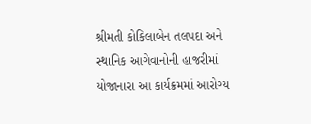શ્રીમતી કોકિલાબેન તલપદા અને સ્થાનિક આગેવાનોની હાજરીમાં યોજાનારા આ કાર્યક્રમમાં આરોગ્ય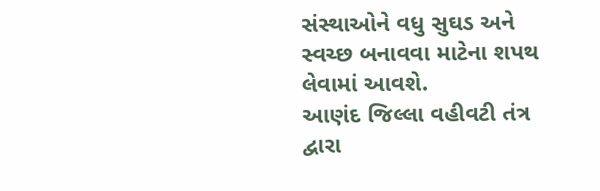સંસ્થાઓને વધુ સુઘડ અને સ્વચ્છ બનાવવા માટેના શપથ લેવામાં આવશે.
આણંદ જિલ્લા વહીવટી તંત્ર દ્વારા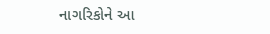નાગરિકોને આ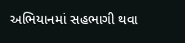અભિયાનમાં સહભાગી થવા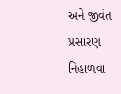અને જીવંત પ્રસારણ નિહાળવા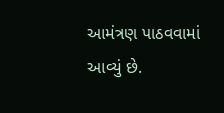આમંત્રણ પાઠવવામાં આવ્યું છે.